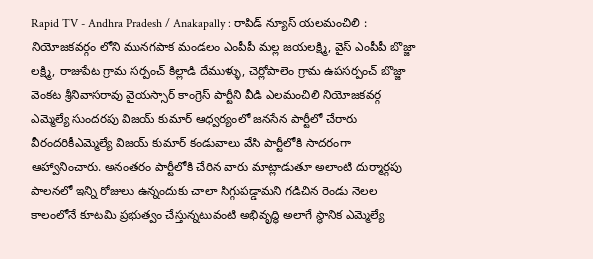Rapid TV - Andhra Pradesh / Anakapally : రాపిడ్ న్యూస్ యలమంచిలి : నియోజకవర్గం లోని మునగపాక మండలం ఎంపీపీ మల్ల జయలక్ష్మి, వైస్ ఎంపీపీ బొజ్జా లక్ష్మి, రాజుపేట గ్రామ సర్పంచ్ కిల్లాడి దేముళ్ళు, చెర్లోపాలెం గ్రామ ఉపసర్పంచ్ బొజ్జా వెంకట శ్రీనివాసరావు వైయస్సార్ కాంగ్రెస్ పార్టీని వీడి ఎలమంచిలి నియోజకవర్గ ఎమ్మెల్యే సుందరపు విజయ్ కుమార్ ఆధ్వర్యంలో జనసేన పార్టీలో చేరారు వీరందరికీఎమ్మెల్యే విజయ్ కుమార్ కండువాలు వేసి పార్టీలోకి సాదరంగా ఆహ్వానించారు. అనంతరం పార్టీలోకి చేరిన వారు మాట్లాడుతూ అలాంటి దుర్మార్గపు పాలనలో ఇన్ని రోజులు ఉన్నందుకు చాలా సిగ్గుపడ్డామని గడిచిన రెండు నెలల కాలంలోనే కూటమి ప్రభుత్వం చేస్తున్నటువంటి అభివృద్ధి అలాగే స్థానిక ఎమ్మెల్యే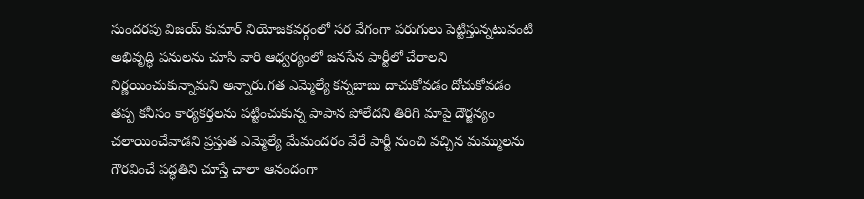సుందరపు విజయ్ కుమార్ నియోజకవర్గంలో సర వేగంగా పరుగులు పెట్టిస్తున్నటువంటి అభివృద్ధి పనులను చూసి వారి ఆధ్వర్యంలో జనసేన పార్టీలో చేరాలని నిర్ణయించుకున్నామని అన్నారు.గత ఎమ్మెల్యే కన్నబాబు దాచుకోవడం దోచుకోవడం తప్ప కనీసం కార్యకర్తలను పట్టించుకున్న పాపాన పోలేదని తిరిగి మాపై దౌర్జన్యం చలాయించేవాడని ప్రస్తుత ఎమ్మెల్యే మేమందరం వేరే పార్టీ నుంచి వచ్చిన మమ్ములను గౌరవించే పద్ధతిని చూస్తే చాలా ఆనందంగా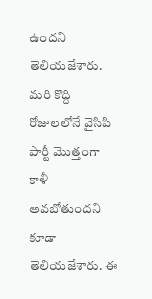ఉందని తెలియజేశారు. మరి కొద్ది రోజులలోనే వైసిపి పార్టీ మొత్తంగా కాళీ అవబోతుందని కూడా తెలియజేశారు. ఈ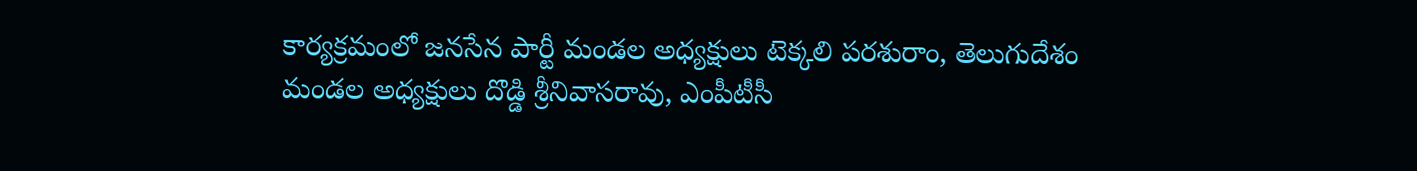కార్యక్రమంలో జనసేన పార్టీ మండల అధ్యక్షులు టెక్కలి పరశురాం, తెలుగుదేశం మండల అధ్యక్షులు దొడ్డి శ్రీనివాసరావు, ఎంపీటీసీ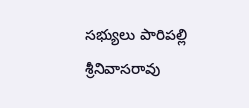సభ్యులు పారిపల్లి శ్రీనివాసరావు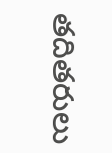తదితరులు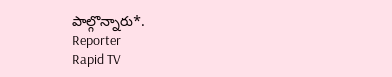పాల్గొన్నారు*.
Reporter
Rapid TV